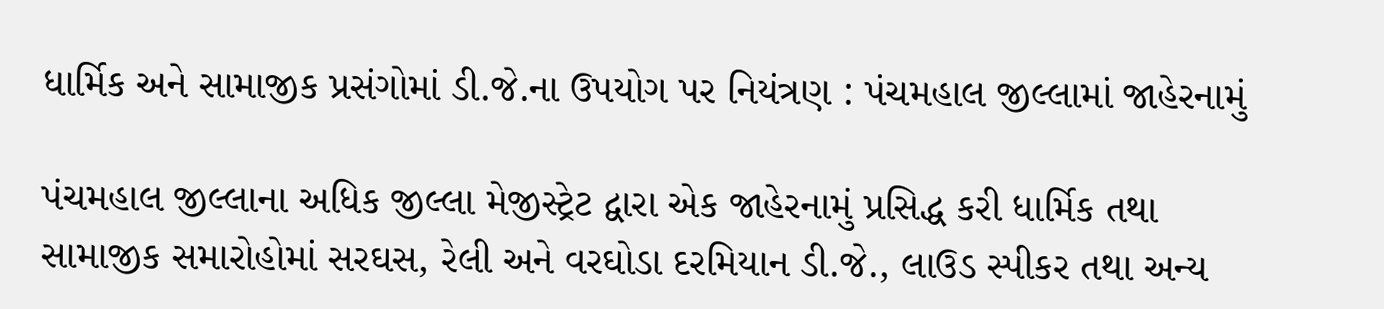ધાર્મિક અને સામાજીક પ્રસંગોમાં ડી.જે.ના ઉપયોગ પર નિયંત્રણ : પંચમહાલ જીલ્લામાં જાહેરનામું

પંચમહાલ જીલ્લાના અધિક જીલ્લા મેજીસ્ટ્રેટ દ્વારા એક જાહેરનામું પ્રસિદ્ધ કરી ધાર્મિક તથા સામાજીક સમારોહોમાં સરઘસ, રેલી અને વરઘોડા દરમિયાન ડી.જે., લાઉડ સ્પીકર તથા અન્ય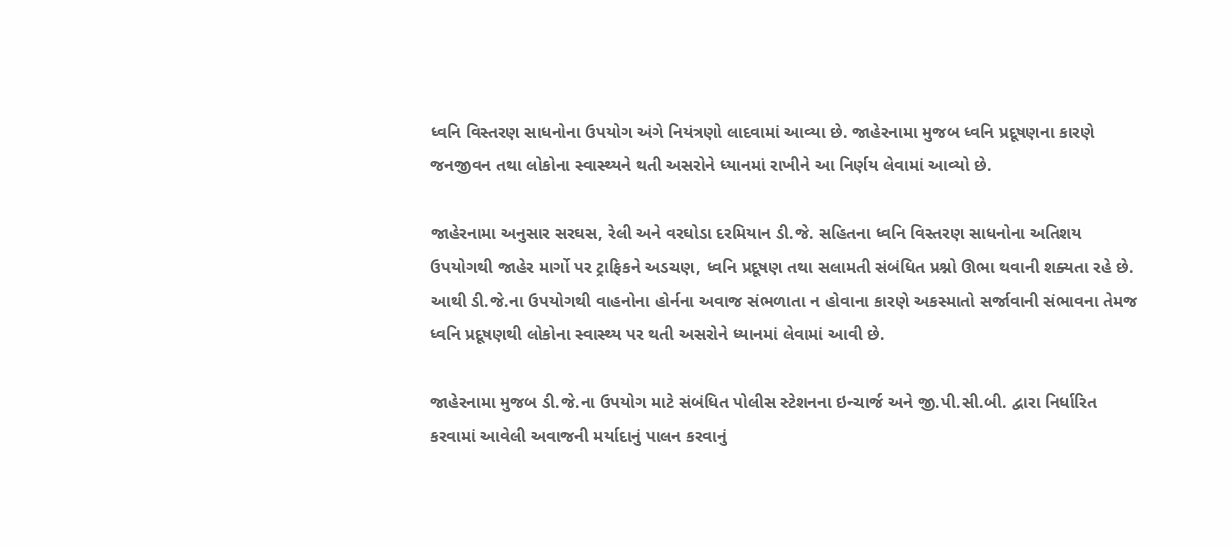ધ્વનિ વિસ્તરણ સાધનોના ઉપયોગ અંગે નિયંત્રણો લાદવામાં આવ્યા છે. જાહેરનામા મુજબ ધ્વનિ પ્રદૂષણના કારણે જનજીવન તથા લોકોના સ્વાસ્થ્યને થતી અસરોને ધ્યાનમાં રાખીને આ નિર્ણય લેવામાં આવ્યો છે.

જાહેરનામા અનુસાર સરઘસ, રેલી અને વરઘોડા દરમિયાન ડી.જે. સહિતના ધ્વનિ વિસ્તરણ સાધનોના અતિશય ઉપયોગથી જાહેર માર્ગો પર ટ્રાફિકને અડચણ, ધ્વનિ પ્રદૂષણ તથા સલામતી સંબંધિત પ્રશ્નો ઊભા થવાની શક્યતા રહે છે. આથી ડી.જે.ના ઉપયોગથી વાહનોના હોર્નના અવાજ સંભળાતા ન હોવાના કારણે અકસ્માતો સર્જાવાની સંભાવના તેમજ ધ્વનિ પ્રદૂષણથી લોકોના સ્વાસ્થ્ય પર થતી અસરોને ધ્યાનમાં લેવામાં આવી છે.

જાહેરનામા મુજબ ડી.જે.ના ઉપયોગ માટે સંબંધિત પોલીસ સ્ટેશનના ઇન્ચાર્જ અને જી.પી.સી.બી. દ્વારા નિર્ધારિત કરવામાં આવેલી અવાજની મર્યાદાનું પાલન કરવાનું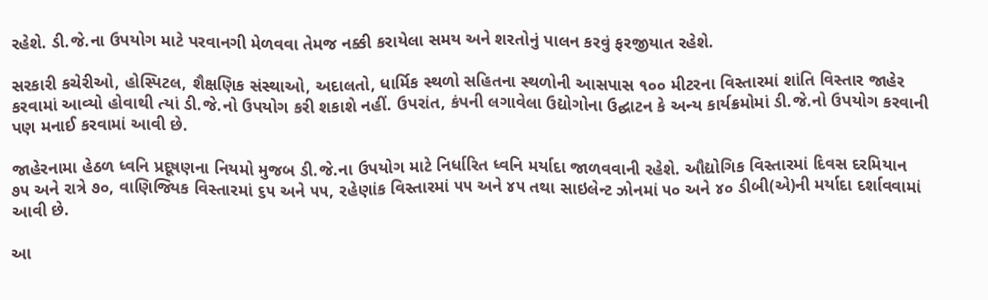રહેશે. ડી.જે.ના ઉપયોગ માટે પરવાનગી મેળવવા તેમજ નક્કી કરાયેલા સમય અને શરતોનું પાલન કરવું ફરજીયાત રહેશે.

સરકારી કચેરીઓ, હોસ્પિટલ, શૈક્ષણિક સંસ્થાઓ, અદાલતો, ધાર્મિક સ્થળો સહિતના સ્થળોની આસપાસ ૧૦૦ મીટરના વિસ્તારમાં શાંતિ વિસ્તાર જાહેર કરવામાં આવ્યો હોવાથી ત્યાં ડી.જે.નો ઉપયોગ કરી શકાશે નહીં. ઉપરાંત, કંપની લગાવેલા ઉદ્યોગોના ઉદ્ઘાટન કે અન્ય કાર્યક્રમોમાં ડી.જે.નો ઉપયોગ કરવાની પણ મનાઈ કરવામાં આવી છે.

જાહેરનામા હેઠળ ધ્વનિ પ્રદૂષણના નિયમો મુજબ ડી.જે.ના ઉપયોગ માટે નિર્ધારિત ધ્વનિ મર્યાદા જાળવવાની રહેશે. ઔદ્યોગિક વિસ્તારમાં દિવસ દરમિયાન ૭૫ અને રાત્રે ૭૦, વાણિજ્યિક વિસ્તારમાં ૬૫ અને ૫૫, રહેણાંક વિસ્તારમાં ૫૫ અને ૪૫ તથા સાઇલેન્ટ ઝોનમાં ૫૦ અને ૪૦ ડીબી(એ)ની મર્યાદા દર્શાવવામાં આવી છે.

આ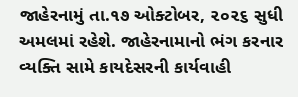જાહેરનામું તા.૧૭ ઓક્ટોબર, ૨૦૨૬ સુધી અમલમાં રહેશે. જાહેરનામાનો ભંગ કરનાર વ્યક્તિ સામે કાયદેસરની કાર્યવાહી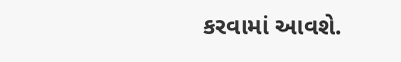કરવામાં આવશે.